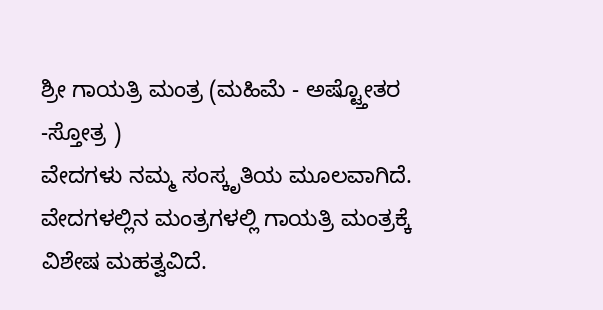ಶ್ರೀ ಗಾಯತ್ರಿ ಮಂತ್ರ (ಮಹಿಮೆ - ಅಷ್ಟ್ತೋತರ -ಸ್ತೋತ್ರ )
ವೇದಗಳು ನಮ್ಮ ಸಂಸ್ಕೃತಿಯ ಮೂಲವಾಗಿದೆ. ವೇದಗಳಲ್ಲಿನ ಮಂತ್ರಗಳಲ್ಲಿ ಗಾಯತ್ರಿ ಮಂತ್ರಕ್ಕೆ ವಿಶೇಷ ಮಹತ್ವವಿದೆ.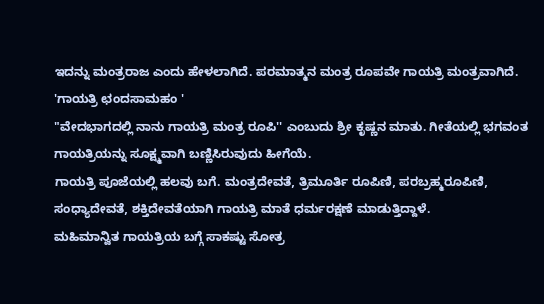ಇದನ್ನು ಮಂತ್ರರಾಜ ಎಂದು ಹೇಳಲಾಗಿದೆ. ಪರಮಾತ್ಮನ ಮಂತ್ರ ರೂಪವೇ ಗಾಯತ್ರಿ ಮಂತ್ರವಾಗಿದೆ.
'ಗಾಯತ್ರಿ ಛಂದಸಾಮಹಂ '
"ವೇದಭಾಗದಲ್ಲಿ ನಾನು ಗಾಯತ್ರಿ ಮಂತ್ರ ರೂಪಿ'' ಎಂಬುದು ಶ್ರೀ ಕೃಷ್ಣನ ಮಾತು. ಗೀತೆಯಲ್ಲಿ ಭಗವಂತ ಗಾಯತ್ರಿಯನ್ನು ಸೂಕ್ಷ್ಮವಾಗಿ ಬಣ್ಣಿಸಿರುವುದು ಹೀಗೆಯೆ.
ಗಾಯತ್ರಿ ಪೂಜೆಯಲ್ಲಿ ಹಲವು ಬಗೆ. ಮಂತ್ರದೇವತೆ, ತ್ರಿಮೂರ್ತಿ ರೂಪಿಣಿ, ಪರಬ್ರಹ್ಮರೂಪಿಣಿ, ಸಂಧ್ಯಾದೇವತೆ, ಶಕ್ತಿದೇವತೆಯಾಗಿ ಗಾಯತ್ರಿ ಮಾತೆ ಧರ್ಮರಕ್ಷಣೆ ಮಾಡುತ್ತಿದ್ದಾಳೆ.
ಮಹಿಮಾನ್ವಿತ ಗಾಯತ್ರಿಯ ಬಗ್ಗೆ ಸಾಕಷ್ಟು ಸೋತ್ರ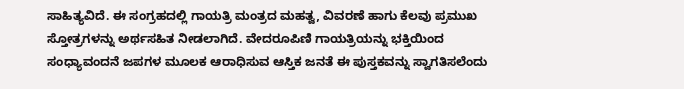ಸಾಹಿತ್ಯವಿದೆ. ಈ ಸಂಗ್ರಹದಲ್ಲಿ ಗಾಯತ್ರಿ ಮಂತ್ರದ ಮಹತ್ವ, ವಿವರಣೆ ಹಾಗು ಕೆಲವು ಪ್ರಮುಖ ಸ್ತೋತ್ರಗಳನ್ನು ಅರ್ಥಸಹಿತ ನೀಡಲಾಗಿದೆ. ವೇದರೂಪಿಣಿ ಗಾಯತ್ರಿಯನ್ನು ಭಕ್ತಿಯಿಂದ ಸಂಧ್ಯಾವಂದನೆ ಜಪಗಳ ಮೂಲಕ ಆರಾಧಿಸುವ ಆಸ್ತಿಕ ಜನತೆ ಈ ಪುಸ್ತಕವನ್ನು ಸ್ವಾಗತಿಸಲೆಂದು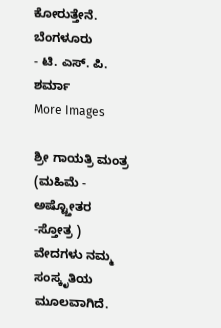ಕೋರುತ್ತೇನೆ.
ಬೆಂಗಳೂರು
- ಟಿ. ಎಸ್. ಪಿ. ಶರ್ಮಾ
More Images

ಶ್ರೀ ಗಾಯತ್ರಿ ಮಂತ್ರ (ಮಹಿಮೆ - ಅಷ್ಟ್ತೋತರ -ಸ್ತೋತ್ರ )
ವೇದಗಳು ನಮ್ಮ ಸಂಸ್ಕೃತಿಯ ಮೂಲವಾಗಿದೆ.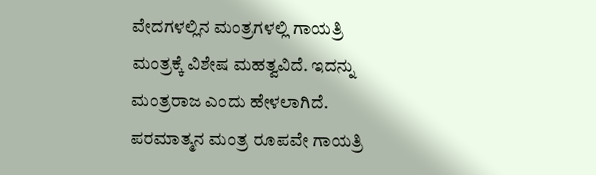ವೇದಗಳಲ್ಲಿನ ಮಂತ್ರಗಳಲ್ಲಿ ಗಾಯತ್ರಿ ಮಂತ್ರಕ್ಕೆ ವಿಶೇಷ ಮಹತ್ವವಿದೆ. ಇದನ್ನು ಮಂತ್ರರಾಜ ಎಂದು ಹೇಳಲಾಗಿದೆ. ಪರಮಾತ್ಮನ ಮಂತ್ರ ರೂಪವೇ ಗಾಯತ್ರಿ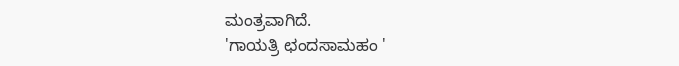ಮಂತ್ರವಾಗಿದೆ.
'ಗಾಯತ್ರಿ ಛಂದಸಾಮಹಂ '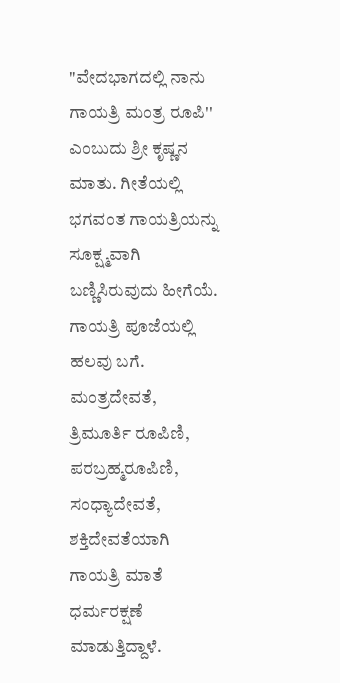"ವೇದಭಾಗದಲ್ಲಿ ನಾನು ಗಾಯತ್ರಿ ಮಂತ್ರ ರೂಪಿ'' ಎಂಬುದು ಶ್ರೀ ಕೃಷ್ಣನ ಮಾತು. ಗೀತೆಯಲ್ಲಿ ಭಗವಂತ ಗಾಯತ್ರಿಯನ್ನು ಸೂಕ್ಷ್ಮವಾಗಿ ಬಣ್ಣಿಸಿರುವುದು ಹೀಗೆಯೆ.
ಗಾಯತ್ರಿ ಪೂಜೆಯಲ್ಲಿ ಹಲವು ಬಗೆ. ಮಂತ್ರದೇವತೆ, ತ್ರಿಮೂರ್ತಿ ರೂಪಿಣಿ, ಪರಬ್ರಹ್ಮರೂಪಿಣಿ, ಸಂಧ್ಯಾದೇವತೆ, ಶಕ್ತಿದೇವತೆಯಾಗಿ ಗಾಯತ್ರಿ ಮಾತೆ ಧರ್ಮರಕ್ಷಣೆ ಮಾಡುತ್ತಿದ್ದಾಳೆ.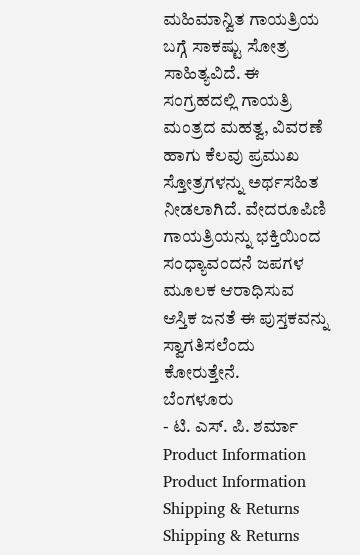ಮಹಿಮಾನ್ವಿತ ಗಾಯತ್ರಿಯ ಬಗ್ಗೆ ಸಾಕಷ್ಟು ಸೋತ್ರ ಸಾಹಿತ್ಯವಿದೆ. ಈ ಸಂಗ್ರಹದಲ್ಲಿ ಗಾಯತ್ರಿ ಮಂತ್ರದ ಮಹತ್ವ, ವಿವರಣೆ ಹಾಗು ಕೆಲವು ಪ್ರಮುಖ ಸ್ತೋತ್ರಗಳನ್ನು ಅರ್ಥಸಹಿತ ನೀಡಲಾಗಿದೆ. ವೇದರೂಪಿಣಿ ಗಾಯತ್ರಿಯನ್ನು ಭಕ್ತಿಯಿಂದ ಸಂಧ್ಯಾವಂದನೆ ಜಪಗಳ ಮೂಲಕ ಆರಾಧಿಸುವ ಆಸ್ತಿಕ ಜನತೆ ಈ ಪುಸ್ತಕವನ್ನು ಸ್ವಾಗತಿಸಲೆಂದು ಕೋರುತ್ತೇನೆ.
ಬೆಂಗಳೂರು
- ಟಿ. ಎಸ್. ಪಿ. ಶರ್ಮಾ
Product Information
Product Information
Shipping & Returns
Shipping & Returns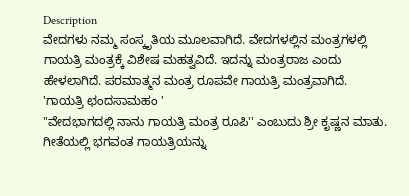Description
ವೇದಗಳು ನಮ್ಮ ಸಂಸ್ಕೃತಿಯ ಮೂಲವಾಗಿದೆ. ವೇದಗಳಲ್ಲಿನ ಮಂತ್ರಗಳಲ್ಲಿ ಗಾಯತ್ರಿ ಮಂತ್ರಕ್ಕೆ ವಿಶೇಷ ಮಹತ್ವವಿದೆ. ಇದನ್ನು ಮಂತ್ರರಾಜ ಎಂದು ಹೇಳಲಾಗಿದೆ. ಪರಮಾತ್ಮನ ಮಂತ್ರ ರೂಪವೇ ಗಾಯತ್ರಿ ಮಂತ್ರವಾಗಿದೆ.
'ಗಾಯತ್ರಿ ಛಂದಸಾಮಹಂ '
"ವೇದಭಾಗದಲ್ಲಿ ನಾನು ಗಾಯತ್ರಿ ಮಂತ್ರ ರೂಪಿ'' ಎಂಬುದು ಶ್ರೀ ಕೃಷ್ಣನ ಮಾತು. ಗೀತೆಯಲ್ಲಿ ಭಗವಂತ ಗಾಯತ್ರಿಯನ್ನು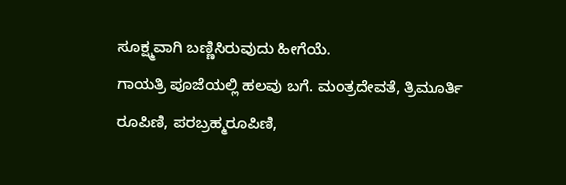ಸೂಕ್ಷ್ಮವಾಗಿ ಬಣ್ಣಿಸಿರುವುದು ಹೀಗೆಯೆ.
ಗಾಯತ್ರಿ ಪೂಜೆಯಲ್ಲಿ ಹಲವು ಬಗೆ. ಮಂತ್ರದೇವತೆ, ತ್ರಿಮೂರ್ತಿ ರೂಪಿಣಿ, ಪರಬ್ರಹ್ಮರೂಪಿಣಿ,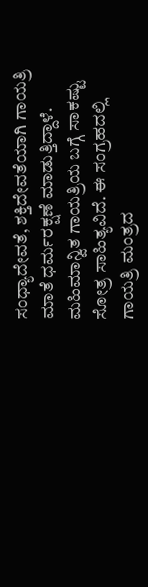ಸಂಧ್ಯಾದೇವತೆ, ಶಕ್ತಿದೇವತೆಯಾಗಿ ಗಾಯತ್ರಿ ಮಾತೆ ಧರ್ಮರಕ್ಷಣೆ ಮಾಡುತ್ತಿದ್ದಾಳೆ.
ಮಹಿಮಾನ್ವಿತ ಗಾಯತ್ರಿಯ ಬಗ್ಗೆ ಸಾಕಷ್ಟು ಸೋತ್ರ ಸಾಹಿತ್ಯವಿದೆ. ಈ ಸಂಗ್ರಹದಲ್ಲಿ ಗಾಯತ್ರಿ ಮಂತ್ರದ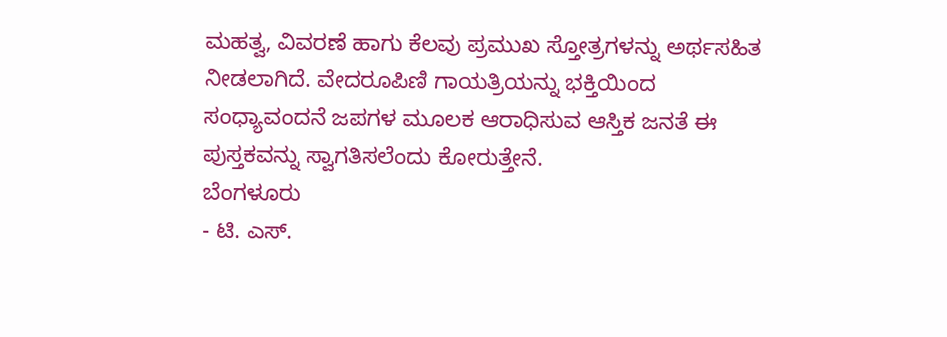ಮಹತ್ವ, ವಿವರಣೆ ಹಾಗು ಕೆಲವು ಪ್ರಮುಖ ಸ್ತೋತ್ರಗಳನ್ನು ಅರ್ಥಸಹಿತ ನೀಡಲಾಗಿದೆ. ವೇದರೂಪಿಣಿ ಗಾಯತ್ರಿಯನ್ನು ಭಕ್ತಿಯಿಂದ ಸಂಧ್ಯಾವಂದನೆ ಜಪಗಳ ಮೂಲಕ ಆರಾಧಿಸುವ ಆಸ್ತಿಕ ಜನತೆ ಈ ಪುಸ್ತಕವನ್ನು ಸ್ವಾಗತಿಸಲೆಂದು ಕೋರುತ್ತೇನೆ.
ಬೆಂಗಳೂರು
- ಟಿ. ಎಸ್.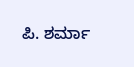ಪಿ. ಶರ್ಮಾ